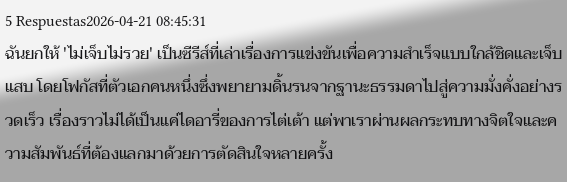5 Respuestas2026-04-21 08:45:31
ฉันยกให้ 'ไม่เจ็บไม่รวย' เป็นซีรีส์ที่เล่าเรื่องการแข่งขันเพื่อความสำเร็จแบบใกล้ชิดและเจ็บแสบ โดยโฟกัสที่ตัวเอกคนหนึ่งซึ่งพยายามดิ้นรนจากฐานะธรรมดาไปสู่ความมั่งคั่งอย่างรวดเร็ว เรื่องราวไม่ได้เป็นแค่ไดอารี่ของการไต่เต้า แต่พาเราผ่านผลกระทบทางจิตใจและความสัมพันธ์ที่ต้องแลกมาด้วยการตัดสินใจหลายครั้ง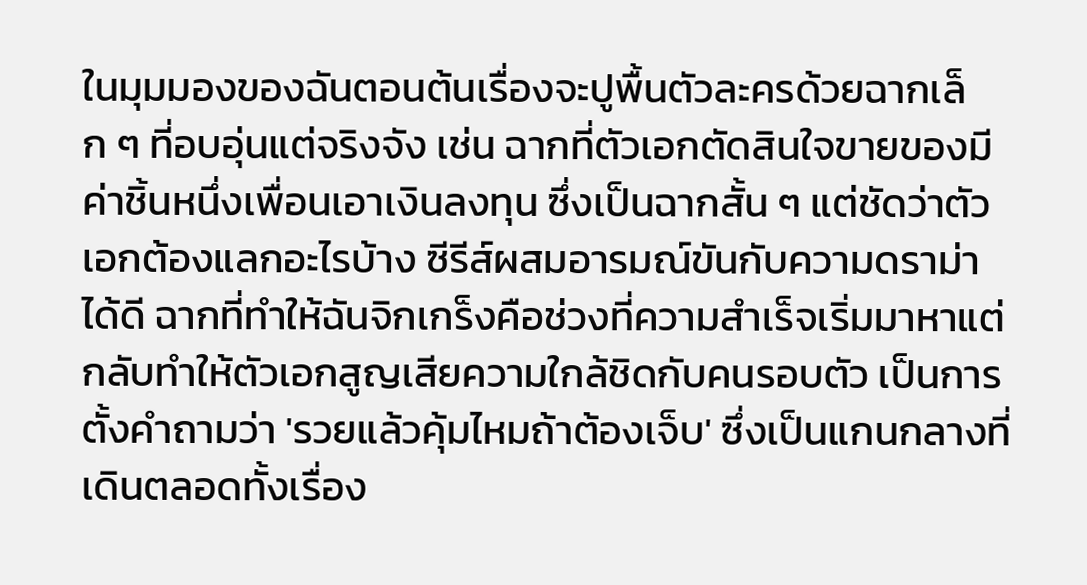ในมุมมองของฉันตอนต้นเรื่องจะปูพื้นตัวละครด้วยฉากเล็ก ๆ ที่อบอุ่นแต่จริงจัง เช่น ฉากที่ตัวเอกตัดสินใจขายของมีค่าชิ้นหนึ่งเพื่อนเอาเงินลงทุน ซึ่งเป็นฉากสั้น ๆ แต่ชัดว่าตัวเอกต้องแลกอะไรบ้าง ซีรีส์ผสมอารมณ์ขันกับความดราม่าได้ดี ฉากที่ทำให้ฉันจิกเกร็งคือช่วงที่ความสำเร็จเริ่มมาหาแต่กลับทำให้ตัวเอกสูญเสียความใกล้ชิดกับคนรอบตัว เป็นการตั้งคำถามว่า 'รวยแล้วคุ้มไหมถ้าต้องเจ็บ' ซึ่งเป็นแกนกลางที่เดินตลอดทั้งเรื่อง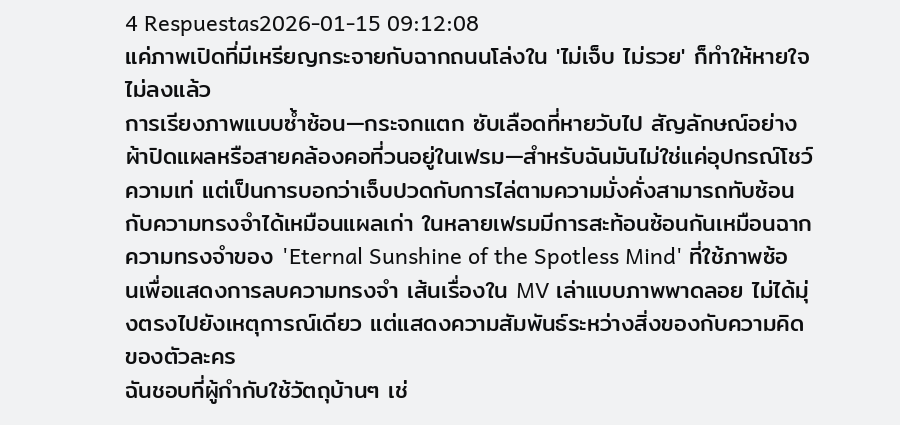4 Respuestas2026-01-15 09:12:08
แค่ภาพเปิดที่มีเหรียญกระจายกับฉากถนนโล่งใน 'ไม่เจ็บ ไม่รวย' ก็ทำให้หายใจไม่ลงแล้ว
การเรียงภาพแบบซ้ำซ้อน—กระจกแตก ซับเลือดที่หายวับไป สัญลักษณ์อย่างผ้าปิดแผลหรือสายคล้องคอที่วนอยู่ในเฟรม—สำหรับฉันมันไม่ใช่แค่อุปกรณ์โชว์ความเท่ แต่เป็นการบอกว่าเจ็บปวดกับการไล่ตามความมั่งคั่งสามารถทับซ้อนกับความทรงจำได้เหมือนแผลเก่า ในหลายเฟรมมีการสะท้อนซ้อนกันเหมือนฉากความทรงจำของ 'Eternal Sunshine of the Spotless Mind' ที่ใช้ภาพซ้อนเพื่อแสดงการลบความทรงจำ เส้นเรื่องใน MV เล่าแบบภาพพาดลอย ไม่ได้มุ่งตรงไปยังเหตุการณ์เดียว แต่แสดงความสัมพันธ์ระหว่างสิ่งของกับความคิดของตัวละคร
ฉันชอบที่ผู้กำกับใช้วัตถุบ้านๆ เช่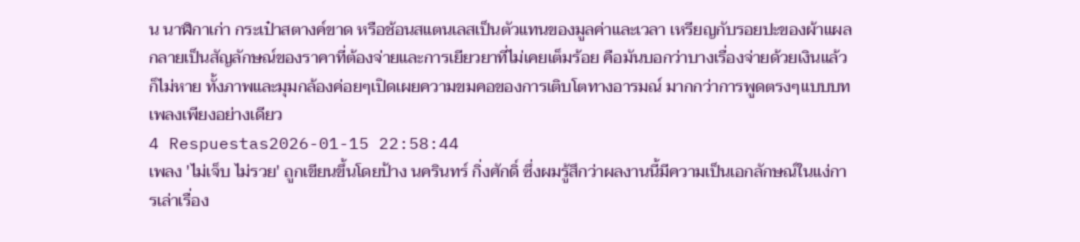น นาฬิกาเก่า กระเป๋าสตางค์ขาด หรือช้อนสแตนเลสเป็นตัวแทนของมูลค่าและเวลา เหรียญกับรอยปะของผ้าแผลกลายเป็นสัญลักษณ์ของราคาที่ต้องจ่ายและการเยียวยาที่ไม่เคยเต็มร้อย คือมันบอกว่าบางเรื่องจ่ายด้วยเงินแล้วก็ไม่หาย ทั้งภาพและมุมกล้องค่อยๆเปิดเผยความขมคอของการเติบโตทางอารมณ์ มากกว่าการพูดตรงๆแบบบทเพลงเพียงอย่างเดียว
4 Respuestas2026-01-15 22:58:44
เพลง 'ไม่เจ็บ ไม่รวย' ถูกเขียนขึ้นโดยป้าง นครินทร์ กิ่งศักดิ์ ซึ่งผมรู้สึกว่าผลงานนี้มีความเป็นเอกลักษณ์ในแง่การเล่าเรื่อง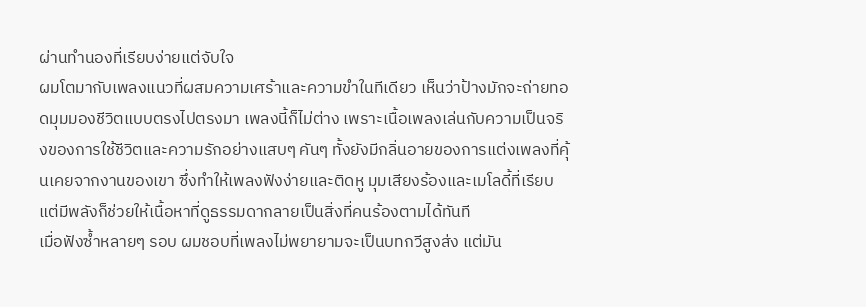ผ่านทำนองที่เรียบง่ายแต่จับใจ
ผมโตมากับเพลงแนวที่ผสมความเศร้าและความขำในทีเดียว เห็นว่าป้างมักจะถ่ายทอดมุมมองชีวิตแบบตรงไปตรงมา เพลงนี้ก็ไม่ต่าง เพราะเนื้อเพลงเล่นกับความเป็นจริงของการใช้ชีวิตและความรักอย่างแสบๆ คันๆ ทั้งยังมีกลิ่นอายของการแต่งเพลงที่คุ้นเคยจากงานของเขา ซึ่งทำให้เพลงฟังง่ายและติดหู มุมเสียงร้องและเมโลดี้ที่เรียบแต่มีพลังก็ช่วยให้เนื้อหาที่ดูธรรมดากลายเป็นสิ่งที่คนร้องตามได้ทันที
เมื่อฟังซ้ำหลายๆ รอบ ผมชอบที่เพลงไม่พยายามจะเป็นบทกวีสูงส่ง แต่มัน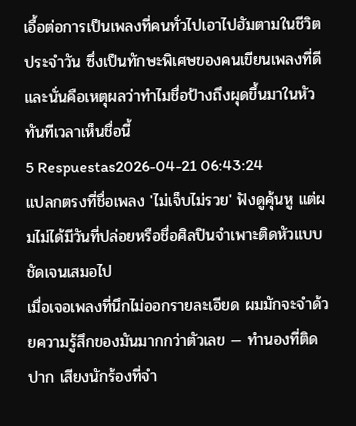เอื้อต่อการเป็นเพลงที่คนทั่วไปเอาไปฮัมตามในชีวิตประจำวัน ซึ่งเป็นทักษะพิเศษของคนเขียนเพลงที่ดี และนั่นคือเหตุผลว่าทำไมชื่อป้างถึงผุดขึ้นมาในหัวทันทีเวลาเห็นชื่อนี้
5 Respuestas2026-04-21 06:43:24
แปลกตรงที่ชื่อเพลง 'ไม่เจ็บไม่รวย' ฟังดูคุ้นหู แต่ผมไม่ได้มีวันที่ปล่อยหรือชื่อศิลปินจำเพาะติดหัวแบบชัดเจนเสมอไป
เมื่อเจอเพลงที่นึกไม่ออกรายละเอียด ผมมักจะจำด้วยความรู้สึกของมันมากกว่าตัวเลข — ทำนองที่ติดปาก เสียงนักร้องที่จำ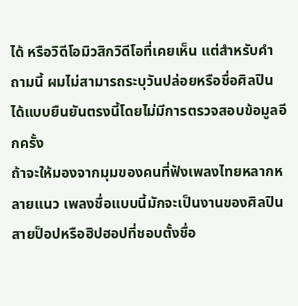ได้ หรือวิดีโอมิวสิกวิดีโอที่เคยเห็น แต่สำหรับคำถามนี้ ผมไม่สามารถระบุวันปล่อยหรือชื่อศิลปินได้แบบยืนยันตรงนี้โดยไม่มีการตรวจสอบข้อมูลอีกครั้ง
ถ้าจะให้มองจากมุมของคนที่ฟังเพลงไทยหลากหลายแนว เพลงชื่อแบบนี้มักจะเป็นงานของศิลปินสายป็อปหรือฮิปฮอปที่ชอบตั้งชื่อ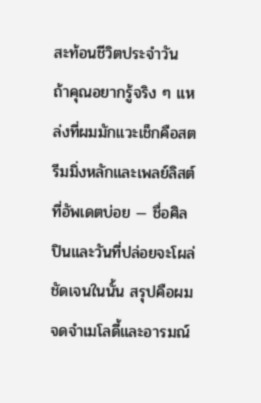สะท้อนชีวิตประจำวัน ถ้าคุณอยากรู้จริง ๆ แหล่งที่ผมมักแวะเช็กคือสตรีมมิ่งหลักและเพลย์ลิสต์ที่อัพเดตบ่อย — ชื่อศิลปินและวันที่ปล่อยจะโผล่ชัดเจนในนั้น สรุปคือผมจดจำเมโลดี้และอารมณ์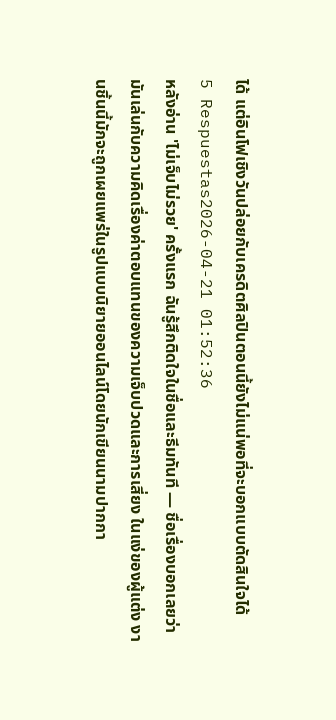ได้ แต่อินโฟเชิงวันปล่อยกับเครดิตศิลปินตอนนี้ยังไม่แน่พอที่จะบอกแบบตัดสินใจได้
5 Respuestas2026-04-21 01:52:36
หลังอ่าน 'ไม่เจ็บไม่รวย' ครั้งแรก ฉันรู้สึกติดใจในชื่อและธีมทันที — ชื่อเรื่องบอกเลยว่ามันเล่นกับความคิดเรื่องค่าตอบแทนของความเจ็บปวดและการเสี่ยง ในแง่ของผู้แต่ง งานชิ้นนี้มักจะถูกเผยแพร่ในรูปแบบนิยายออนไลน์โดยนักเขียนนามปากกา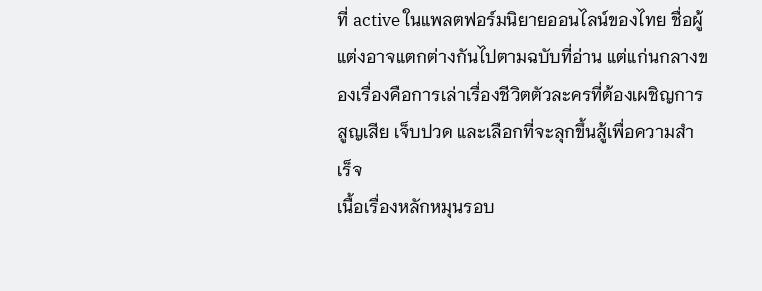ที่ active ในแพลตฟอร์มนิยายออนไลน์ของไทย ชื่อผู้แต่งอาจแตกต่างกันไปตามฉบับที่อ่าน แต่แก่นกลางของเรื่องคือการเล่าเรื่องชีวิตตัวละครที่ต้องเผชิญการสูญเสีย เจ็บปวด และเลือกที่จะลุกขึ้นสู้เพื่อความสำเร็จ
เนื้อเรื่องหลักหมุนรอบ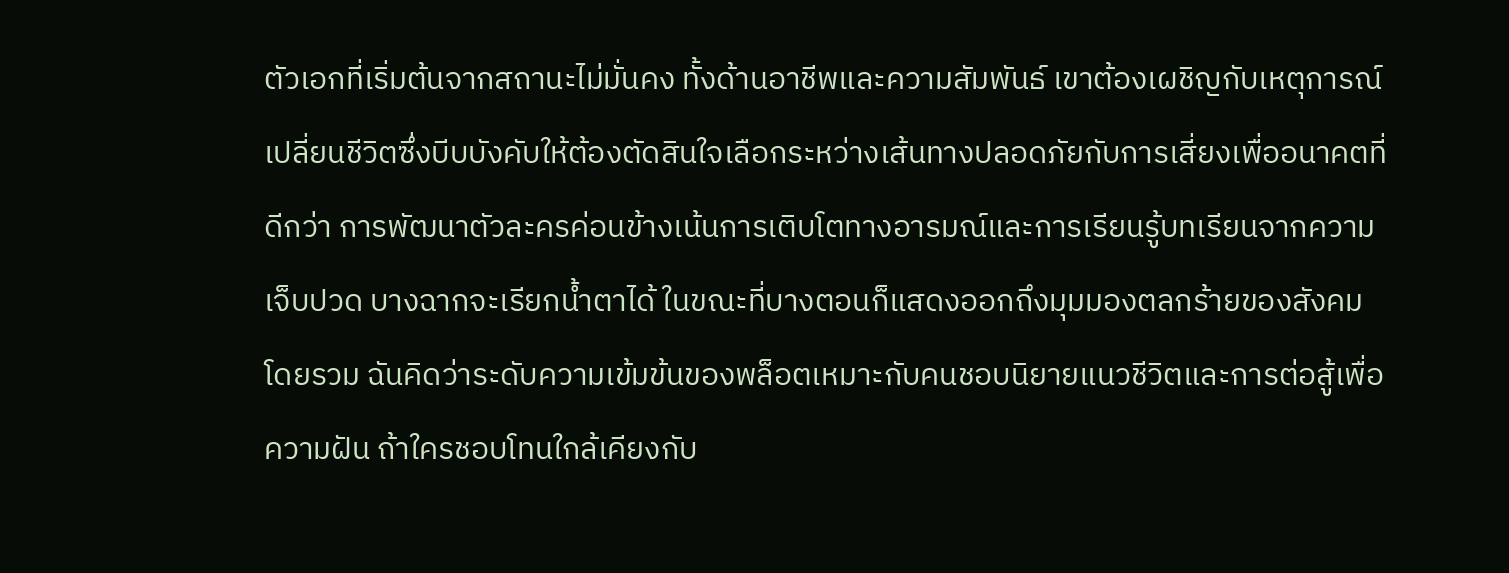ตัวเอกที่เริ่มต้นจากสถานะไม่มั่นคง ทั้งด้านอาชีพและความสัมพันธ์ เขาต้องเผชิญกับเหตุการณ์เปลี่ยนชีวิตซึ่งบีบบังคับให้ต้องตัดสินใจเลือกระหว่างเส้นทางปลอดภัยกับการเสี่ยงเพื่ออนาคตที่ดีกว่า การพัฒนาตัวละครค่อนข้างเน้นการเติบโตทางอารมณ์และการเรียนรู้บทเรียนจากความเจ็บปวด บางฉากจะเรียกน้ำตาได้ ในขณะที่บางตอนก็แสดงออกถึงมุมมองตลกร้ายของสังคม
โดยรวม ฉันคิดว่าระดับความเข้มข้นของพล็อตเหมาะกับคนชอบนิยายแนวชีวิตและการต่อสู้เพื่อความฝัน ถ้าใครชอบโทนใกล้เคียงกับ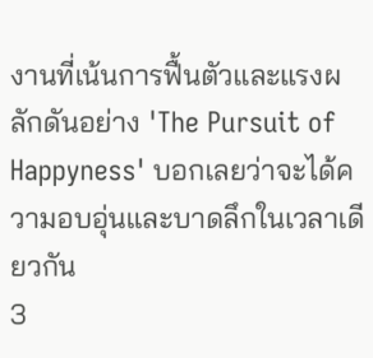งานที่เน้นการฟื้นตัวและแรงผลักดันอย่าง 'The Pursuit of Happyness' บอกเลยว่าจะได้ความอบอุ่นและบาดลึกในเวลาเดียวกัน
3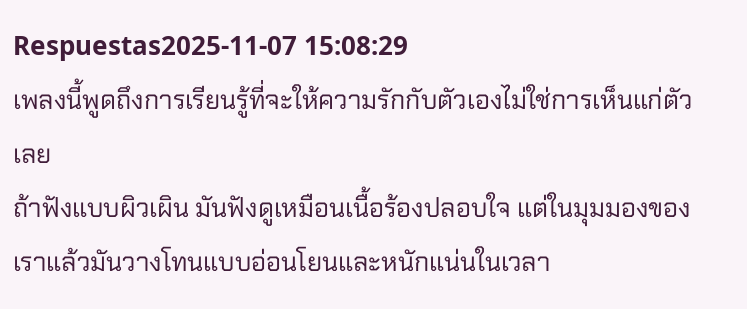Respuestas2025-11-07 15:08:29
เพลงนี้พูดถึงการเรียนรู้ที่จะให้ความรักกับตัวเองไม่ใช่การเห็นแก่ตัวเลย
ถ้าฟังแบบผิวเผิน มันฟังดูเหมือนเนื้อร้องปลอบใจ แต่ในมุมมองของเราแล้วมันวางโทนแบบอ่อนโยนและหนักแน่นในเวลา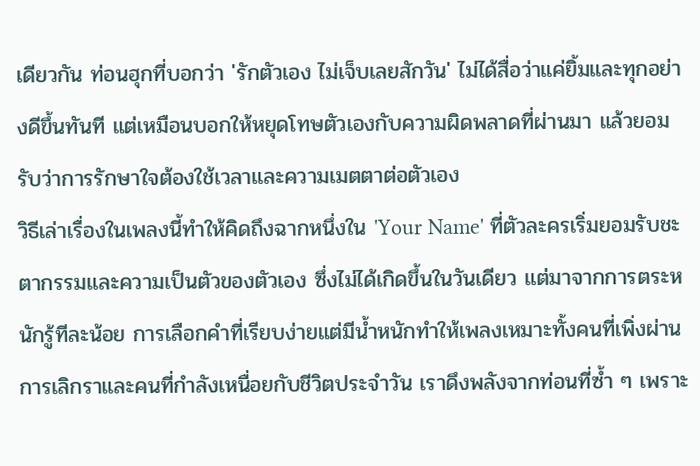เดียวกัน ท่อนฮุกที่บอกว่า 'รักตัวเอง ไม่เจ็บเลยสักวัน' ไม่ได้สื่อว่าแค่ยิ้มและทุกอย่างดีขึ้นทันที แต่เหมือนบอกให้หยุดโทษตัวเองกับความผิดพลาดที่ผ่านมา แล้วยอมรับว่าการรักษาใจต้องใช้เวลาและความเมตตาต่อตัวเอง
วิธีเล่าเรื่องในเพลงนี้ทำให้คิดถึงฉากหนึ่งใน 'Your Name' ที่ตัวละครเริ่มยอมรับชะตากรรมและความเป็นตัวของตัวเอง ซึ่งไม่ได้เกิดขึ้นในวันเดียว แต่มาจากการตระหนักรู้ทีละน้อย การเลือกคำที่เรียบง่ายแต่มีน้ำหนักทำให้เพลงเหมาะทั้งคนที่เพิ่งผ่านการเลิกราและคนที่กำลังเหนื่อยกับชีวิตประจำวัน เราดึงพลังจากท่อนที่ซ้ำ ๆ เพราะ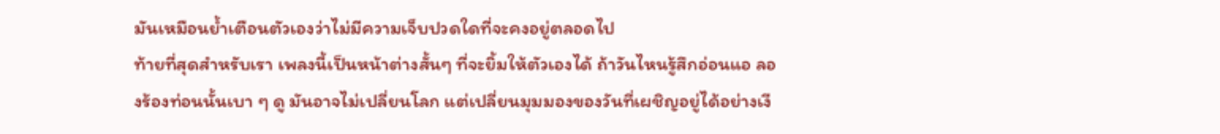มันเหมือนย้ำเตือนตัวเองว่าไม่มีความเจ็บปวดใดที่จะคงอยู่ตลอดไป
ท้ายที่สุดสำหรับเรา เพลงนี้เป็นหน้าต่างสั้นๆ ที่จะยิ้มให้ตัวเองได้ ถ้าวันไหนรู้สึกอ่อนแอ ลองร้องท่อนนั้นเบา ๆ ดู มันอาจไม่เปลี่ยนโลก แต่เปลี่ยนมุมมองของวันที่เผชิญอยู่ได้อย่างเงี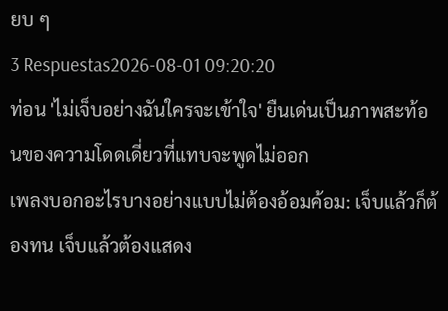ยบ ๆ
3 Respuestas2026-08-01 09:20:20
ท่อน 'ไม่เจ็บอย่างฉันใครจะเข้าใจ' ยืนเด่นเป็นภาพสะท้อนของความโดดเดี่ยวที่แทบจะพูดไม่ออก
เพลงบอกอะไรบางอย่างแบบไม่ต้องอ้อมค้อม: เจ็บแล้วก็ต้องทน เจ็บแล้วต้องแสดง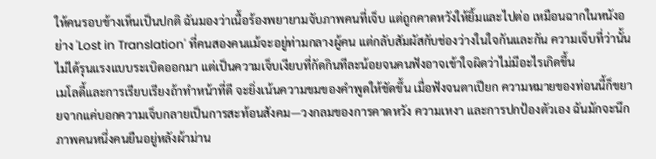ให้คนรอบข้างเห็นเป็นปกติ ฉันมองว่าเนื้อร้องพยายามจับภาพคนที่เจ็บ แต่ถูกคาดหวังให้ยิ้มและไปต่อ เหมือนฉากในหนังอย่าง 'Lost in Translation' ที่คนสองคนแม้จะอยู่ท่ามกลางผู้คน แต่กลับสัมผัสกับช่องว่างในใจกันและกัน ความเจ็บที่ว่านั้นไม่ได้รุนแรงแบบระเบิดออกมา แต่เป็นความเจ็บเงียบที่กัดกินทีละน้อยจนคนฟังอาจเข้าใจผิดว่าไม่มีอะไรเกิดขึ้น
เมโลดี้และการเรียบเรียงถ้าทำหน้าที่ดี จะยิ่งเน้นความขมของคำพูดให้ชัดขึ้น เมื่อฟังจนตาเปียก ความหมายของท่อนนี้ก็ขยายจากแค่บอกความเจ็บกลายเป็นการสะท้อนสังคม—วงกลมของการคาดหวัง ความเหงา และการปกป้องตัวเอง ฉันมักจะนึกภาพคนหนึ่งคนยืนอยู่หลังผ้าม่าน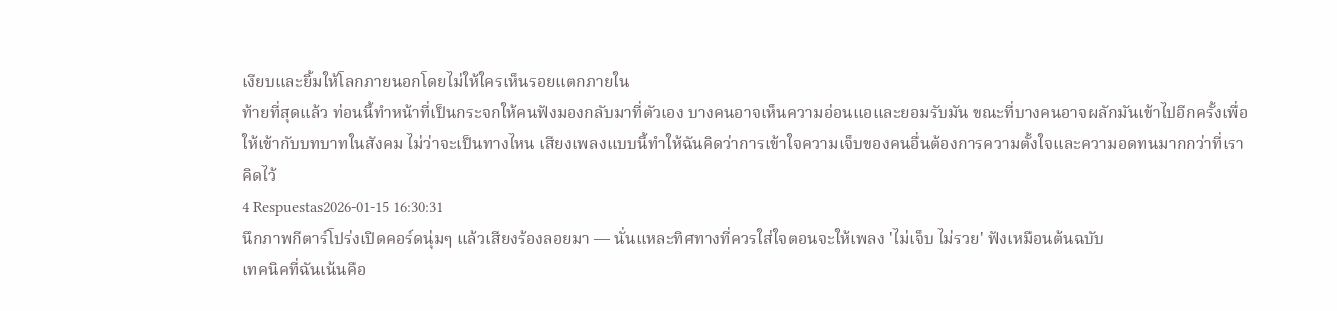เงียบและยิ้มให้โลกภายนอกโดยไม่ให้ใครเห็นรอยแตกภายใน
ท้ายที่สุดแล้ว ท่อนนี้ทำหน้าที่เป็นกระจกให้คนฟังมองกลับมาที่ตัวเอง บางคนอาจเห็นความอ่อนแอและยอมรับมัน ขณะที่บางคนอาจผลักมันเข้าไปอีกครั้งเพื่อให้เข้ากับบทบาทในสังคม ไม่ว่าจะเป็นทางไหน เสียงเพลงแบบนี้ทำให้ฉันคิดว่าการเข้าใจความเจ็บของคนอื่นต้องการความตั้งใจและความอดทนมากกว่าที่เราคิดไว้
4 Respuestas2026-01-15 16:30:31
นึกภาพกีตาร์โปร่งเปิดคอร์ดนุ่มๆ แล้วเสียงร้องลอยมา — นั่นแหละทิศทางที่ควรใส่ใจตอนจะให้เพลง 'ไม่เจ็บ ไม่รวย' ฟังเหมือนต้นฉบับ
เทคนิคที่ฉันเน้นคือ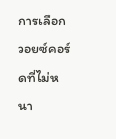การเลือกวอยซ์คอร์ดที่ไม่หนา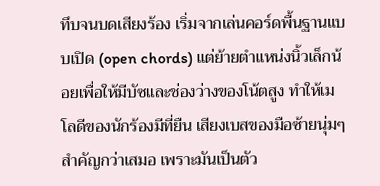ทึบจนบดเสียงร้อง เริ่มจากเล่นคอร์ดพื้นฐานแบบเปิด (open chords) แต่ย้ายตำแหน่งนิ้วเล็กน้อยเพื่อให้มีบัซและช่องว่างของโน้ตสูง ทำให้เมโลดีของนักร้องมีที่ยืน เสียงเบสของมือซ้ายนุ่มๆ สำคัญกว่าเสมอ เพราะมันเป็นตัว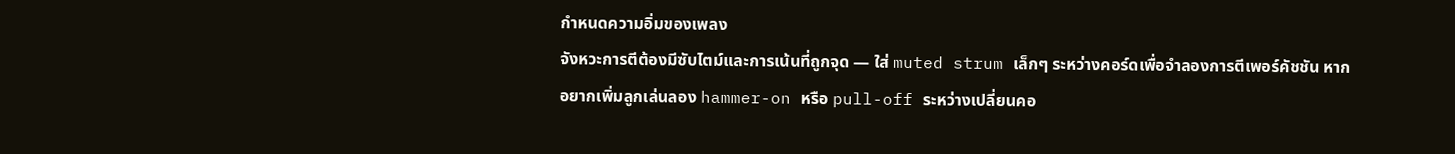กำหนดความอิ่มของเพลง
จังหวะการตีต้องมีซับไตม์และการเน้นที่ถูกจุด — ใส่ muted strum เล็กๆ ระหว่างคอร์ดเพื่อจำลองการตีเพอร์คัชชัน หากอยากเพิ่มลูกเล่นลอง hammer-on หรือ pull-off ระหว่างเปลี่ยนคอ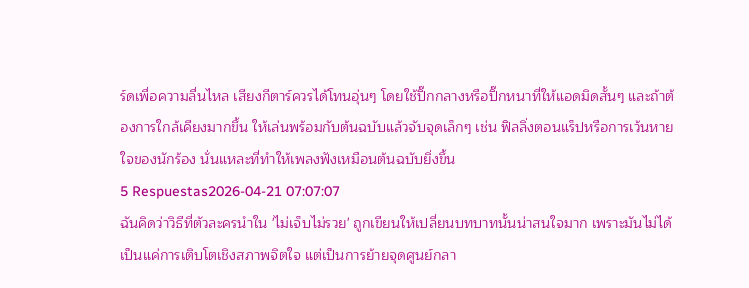ร์ดเพื่อความลื่นไหล เสียงกีตาร์ควรได้โทนอุ่นๆ โดยใช้ปิ๊กกลางหรือปิ๊กหนาที่ให้แอดมิดสั้นๆ และถ้าต้องการใกล้เคียงมากขึ้น ให้เล่นพร้อมกับต้นฉบับแล้วจับจุดเล็กๆ เช่น ฟิลลิ่งตอนแร็ปหรือการเว้นหายใจของนักร้อง นั่นแหละที่ทำให้เพลงฟังเหมือนต้นฉบับยิ่งขึ้น
5 Respuestas2026-04-21 07:07:07
ฉันคิดว่าวิธีที่ตัวละครนำใน 'ไม่เจ็บไม่รวย' ถูกเขียนให้เปลี่ยนบทบาทนั้นน่าสนใจมาก เพราะมันไม่ได้เป็นแค่การเติบโตเชิงสภาพจิตใจ แต่เป็นการย้ายจุดศูนย์กลา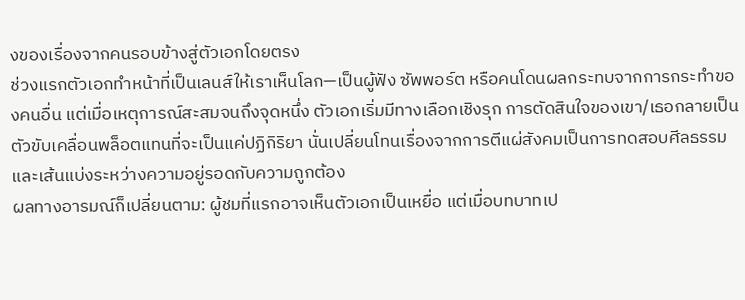งของเรื่องจากคนรอบข้างสู่ตัวเอกโดยตรง
ช่วงแรกตัวเอกทำหน้าที่เป็นเลนส์ให้เราเห็นโลก—เป็นผู้ฟัง ซัพพอร์ต หรือคนโดนผลกระทบจากการกระทำของคนอื่น แต่เมื่อเหตุการณ์สะสมจนถึงจุดหนึ่ง ตัวเอกเริ่มมีทางเลือกเชิงรุก การตัดสินใจของเขา/เธอกลายเป็นตัวขับเคลื่อนพล็อตแทนที่จะเป็นแค่ปฏิกิริยา นั่นเปลี่ยนโทนเรื่องจากการตีแผ่สังคมเป็นการทดสอบศีลธรรมและเส้นแบ่งระหว่างความอยู่รอดกับความถูกต้อง
ผลทางอารมณ์ก็เปลี่ยนตาม: ผู้ชมที่แรกอาจเห็นตัวเอกเป็นเหยื่อ แต่เมื่อบทบาทเป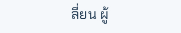ลี่ยน ผู้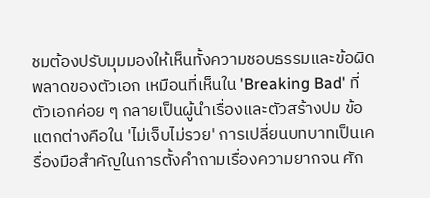ชมต้องปรับมุมมองให้เห็นทั้งความชอบธรรมและข้อผิดพลาดของตัวเอก เหมือนที่เห็นใน 'Breaking Bad' ที่ตัวเอกค่อย ๆ กลายเป็นผู้นำเรื่องและตัวสร้างปม ข้อแตกต่างคือใน 'ไม่เจ็บไม่รวย' การเปลี่ยนบทบาทเป็นเครื่องมือสำคัญในการตั้งคำถามเรื่องความยากจน ศัก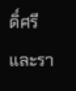ดิ์ศรี และรา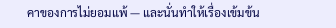คาของการไม่ยอมแพ้ — และนั่นทำให้เรื่องเข้มข้น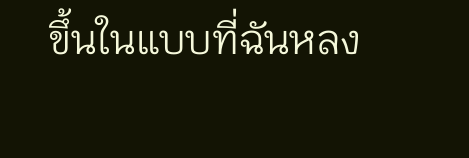ขึ้นในแบบที่ฉันหลง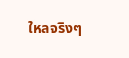ใหลจริงๆ